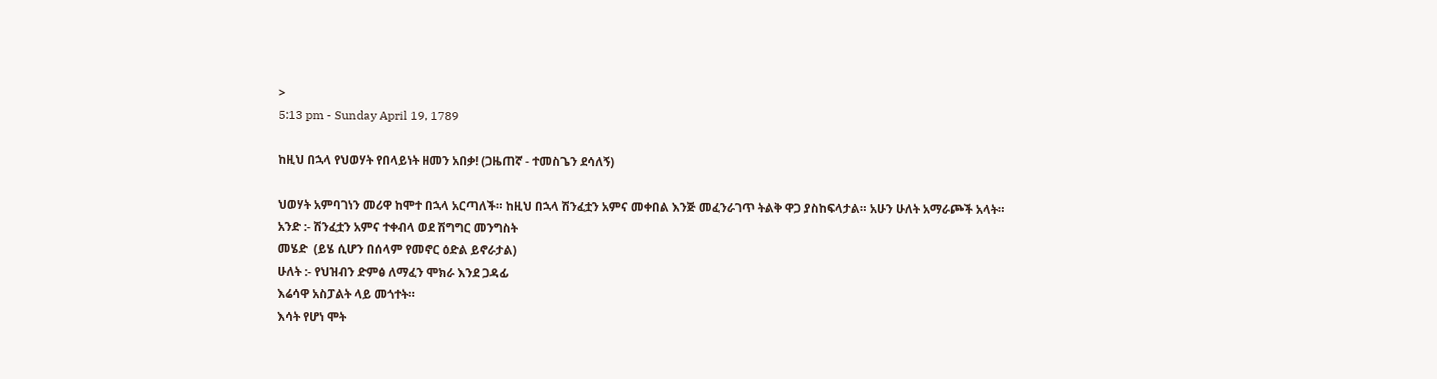>
5:13 pm - Sunday April 19, 1789

ከዚህ በኋላ የህወሃት የበላይነት ዘመን አበቃ! (ጋዜጠኛ - ተመስጌን ደሳለኝ)

ህወሃት አምባገነን መሪዋ ከሞተ በኋላ አርጣለች። ከዚህ በኋላ ሽንፈቷን አምና መቀበል እንጅ መፈንራገጥ ትልቅ ዋጋ ያስከፍላታል። አሁን ሁለት አማራጮች አላት።
አንድ :- ሽንፈቷን አምና ተቀብላ ወደ ሽግግር መንግስት
መሄድ  (ይሄ ሲሆን በሰላም የመኖር ዕድል ይኖራታል)
ሁለት :- የህዝብን ድምፅ ለማፈን ሞክራ እንደ ጋዳፊ
እሬሳዋ አስፓልት ላይ መጎተት።
እሳት የሆነ ሞት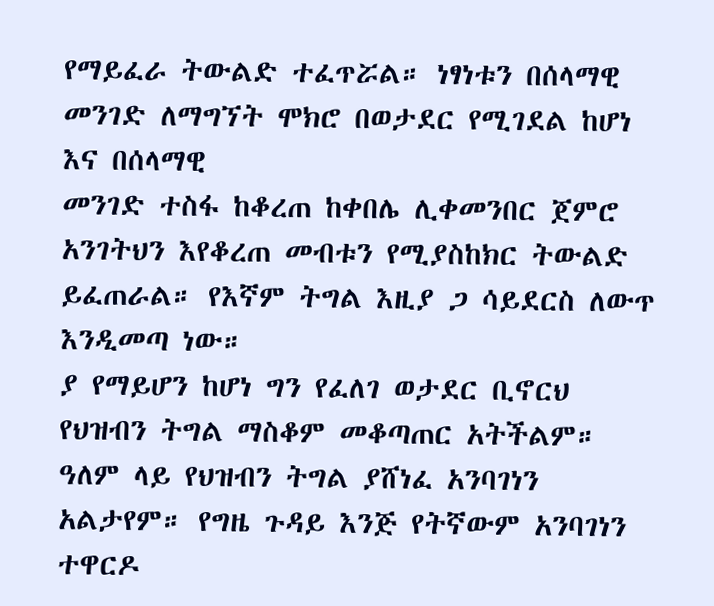የማይፈራ ትውልድ ተፈጥሯል። ነፃነቱን በሰላማዊ መንገድ ለማግኘት ሞክሮ በወታደር የሚገደል ከሆነ እና በሰላማዊ
መንገድ ተስፋ ከቆረጠ ከቀበሌ ሊቀመንበር ጀምሮ አንገትህን እየቆረጠ መብቱን የሚያስከክር ትውልድ ይፈጠራል። የእኛም ትግል እዚያ ጋ ሳይደርስ ለውጥ እንዲመጣ ነው።
ያ የማይሆን ከሆነ ግን የፈለገ ወታደር ቢኖርህ የህዝብን ትግል ማስቆም መቆጣጠር አትችልም። ዓለም ላይ የህዝብን ትግል ያሸነፈ አንባገነን አልታየም። የግዜ ጉዳይ እንጅ የትኛውም አንባገነን ተዋርዶ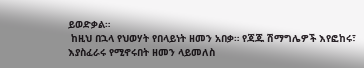ይወድቃል።
 ከዚህ በኋላ የህወሃት የበላይነት ዘመን አበቃ። የጃጁ ሽማግሌዎች እየፎከሩ፣ እያስፈራሩ የሚኖሩበት ዘመን ላይመለስ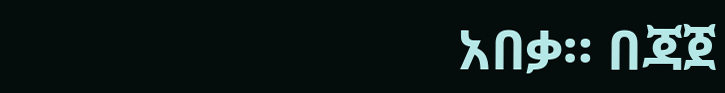አበቃ። በጃጀ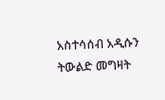አስተሳሰብ አዲሱን ትውልድ መግዛት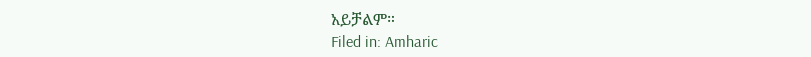አይቻልም።
Filed in: Amharic